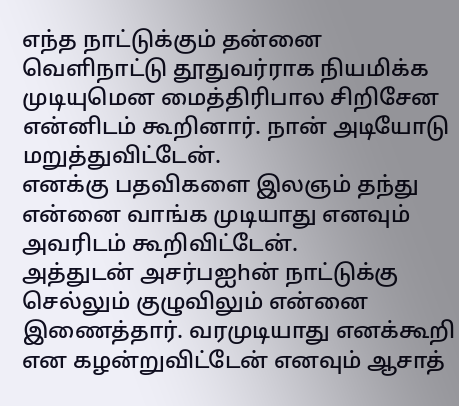எந்த நாட்டுக்கும் தன்னை வெளிநாட்டு தூதுவர்ராக நியமிக்க முடியுமென மைத்திரிபால சிறிசேன என்னிடம் கூறினார். நான் அடியோடு மறுத்துவிட்டேன்.
எனக்கு பதவிகளை இலஞம் தந்து என்னை வாங்க முடியாது எனவும் அவரிடம் கூறிவிட்டேன்.
அத்துடன் அசர்பஐhன் நாட்டுக்கு செல்லும் குழுவிலும் என்னை இணைத்தார். வரமுடியாது எனக்கூறி என கழன்றுவிட்டேன் எனவும் ஆசாத்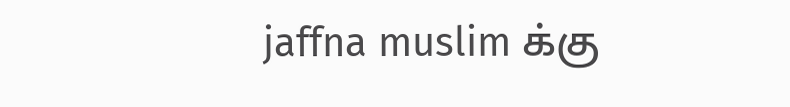jaffna muslim க்கு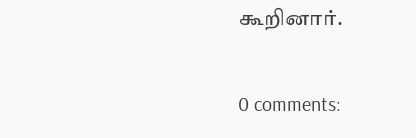கூறினார்.

0 comments: